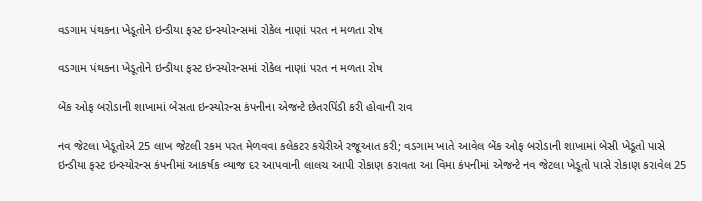વડગામ પંથકના ખેડૂતોને ઇન્ડીયા ફસ્ટ ઇન્સ્યોરન્સમાં રોકેલ નાણાં પરત ન મળતા રોષ

વડગામ પંથકના ખેડૂતોને ઇન્ડીયા ફસ્ટ ઇન્સ્યોરન્સમાં રોકેલ નાણાં પરત ન મળતા રોષ

બેંક ઓફ બરોડાની શાખામાં બેસતા ઇન્સ્યોરન્સ કંપનીના એજન્ટે છેતરપિંડી કરી હોવાની રાવ

નવ જેટલા ખેડૂતોએ 25 લાખ જેટલી રકમ પરત મેળવવા કલેકટર કચેરીએ રજૂઆત કરી; વડગામ ખાતે આવેલ બેંક ઓફ બરોડાની શાખામાં બેસી ખેડૂતો પાસે ઇન્ડીયા ફસ્ટ ઇન્સ્યોરન્સ કંપનીમાં આકર્ષક વ્યાજ દર આપવાની લાલચ આપી રોકાણ કરાવતા આ વિમા કંપનીમાં એજન્ટે નવ જેટલા ખેડૂતો પાસે રોકાણ કરાવેલ 25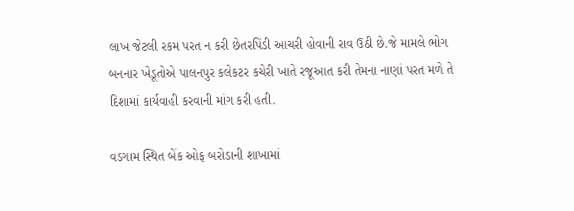લાખ જેટલી રકમ પરત ન કરી છેતરપિંડી આચરી હોવાની રાવ ઉઠી છે.જે મામલે ભોગ બનનાર ખેડૂતોએ પાલનપુર કલેકટર કચેરી ખાતે રજૂઆત કરી તેમના નાણાં પરત મળે તે દિશામાં કાર્યવાહી કરવાની માંગ કરી હતી.

વડગામ સ્થિત બેંક ઓફ બરોડાની શાખામાં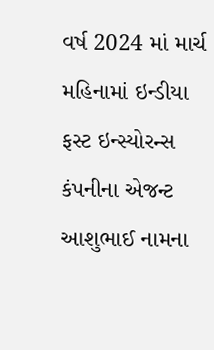વર્ષ 2024 માં માર્ચ મહિનામાં ઇન્ડીયા ફસ્ટ ઇન્સ્યોરન્સ કંપનીના એજન્ટ આશુભાઈ નામના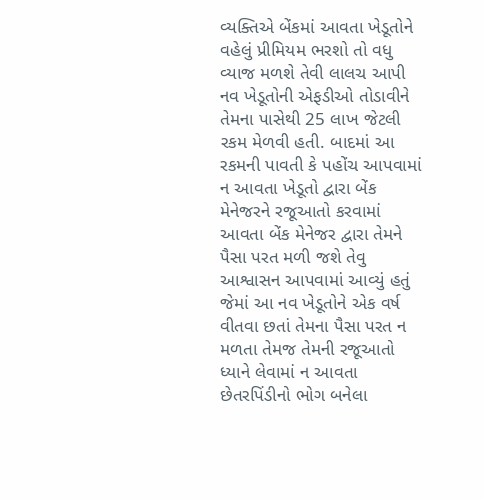વ્યક્તિએ બેંકમાં આવતા ખેડૂતોને વહેલું પ્રીમિયમ ભરશો તો વધુ વ્યાજ મળશે તેવી લાલચ આપી નવ ખેડૂતોની એફડીઓ તોડાવીને તેમના પાસેથી 25 લાખ જેટલી રકમ મેળવી હતી. બાદમાં આ રકમની પાવતી કે પહોંચ આપવામાં ન આવતા ખેડૂતો દ્વારા બેંક મેનેજરને રજૂઆતો કરવામાં આવતા બેંક મેનેજર દ્વારા તેમને પૈસા પરત મળી જશે તેવુ આશ્વાસન આપવામાં આવ્યું હતું જેમાં આ નવ ખેડૂતોને એક વર્ષ વીતવા છતાં તેમના પૈસા પરત ન મળતા તેમજ તેમની રજૂઆતો ધ્યાને લેવામાં ન આવતા છેતરપિંડીનો ભોગ બનેલા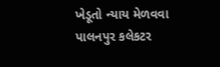ખેડૂતો ન્યાય મેળવવા પાલનપુર કલેકટર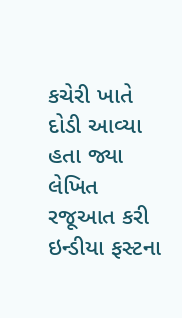કચેરી ખાતે દોડી આવ્યા હતા જ્યા લેખિત રજૂઆત કરી ઇન્ડીયા ફસ્ટના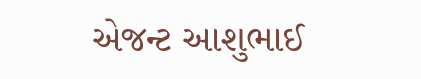એજન્ટ આશુભાઈ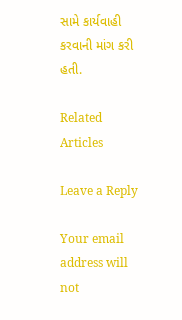સામે કાર્યવાહી કરવાની માંગ કરી હતી.

Related Articles

Leave a Reply

Your email address will not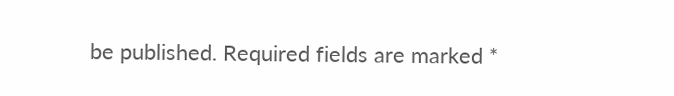be published. Required fields are marked *